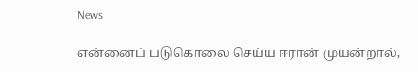News

என்னைப் படுகொலை செய்ய ஈரான் முயன்றால்,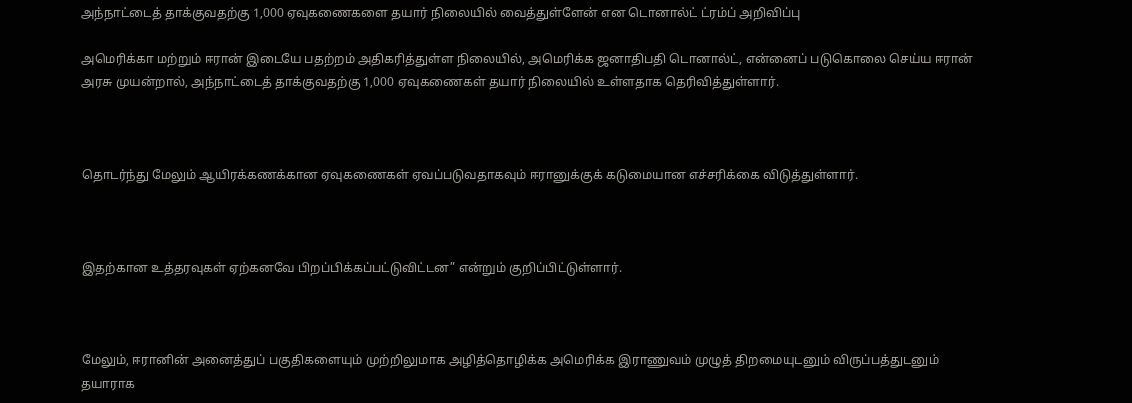அந்நாட்டைத் தாக்குவதற்கு 1,000 ஏவுகணைகளை தயார் நிலையில் வைத்துள்ளேன் என டொனால்ட் ட்ரம்ப் அறிவிப்பு

அமெரிக்கா மற்றும் ஈரான் இடையே பதற்றம் அதிகரித்துள்ள நிலையில், அமெரிக்க ஜனாதிபதி டொனால்ட், என்னைப் படுகொலை செய்ய ஈரான் அரசு முயன்றால், அந்நாட்டைத் தாக்குவதற்கு 1,000 ஏவுகணைகள் தயார் நிலையில் உள்ளதாக தெரிவித்துள்ளார்.



தொடர்ந்து மேலும் ஆயிரக்கணக்கான ஏவுகணைகள் ஏவப்படுவதாகவும் ஈரானுக்குக் கடுமையான எச்சரிக்கை விடுத்துள்ளார்.



இதற்கான உத்தரவுகள் ஏற்கனவே பிறப்பிக்கப்பட்டுவிட்டன” என்றும் குறிப்பிட்டுள்ளார்.



மேலும், ஈரானின் அனைத்துப் பகுதிகளையும் முற்றிலுமாக அழித்தொழிக்க அமெரிக்க இராணுவம் முழுத் திறமையுடனும் விருப்பத்துடனும் தயாராக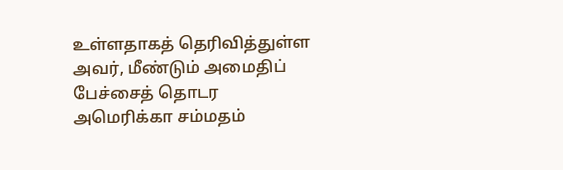உள்ளதாகத் தெரிவித்துள்ள அவர், மீண்டும் அமைதிப் பேச்சைத் தொடர அமெரிக்கா சம்மதம்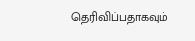தெரிவிப்பதாகவும்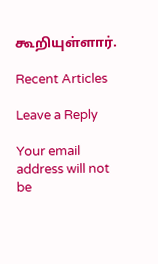கூறியுள்ளார்.

Recent Articles

Leave a Reply

Your email address will not be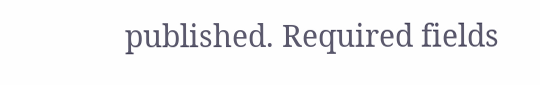published. Required fields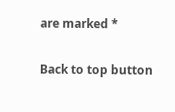are marked *

Back to top button